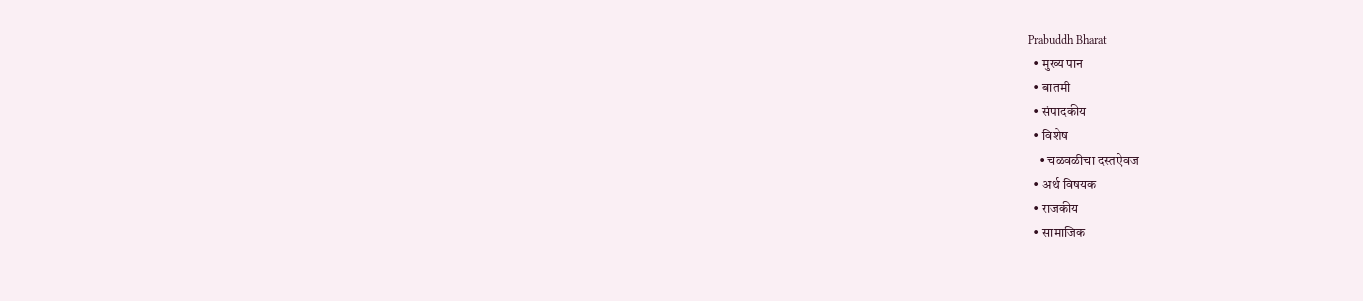Prabuddh Bharat
  • मुख्य पान
  • बातमी
  • संपादकीय
  • विशेष
    • चळवळीचा दस्तऐवज
  • अर्थ विषयक
  • राजकीय
  • सामाजिक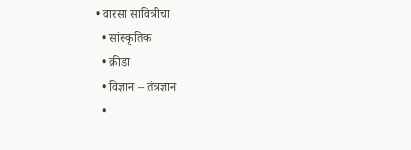• वारसा सावित्रीचा
  • सांस्कृतिक
  • क्रीडा
  • विज्ञान – तंत्रज्ञान
  •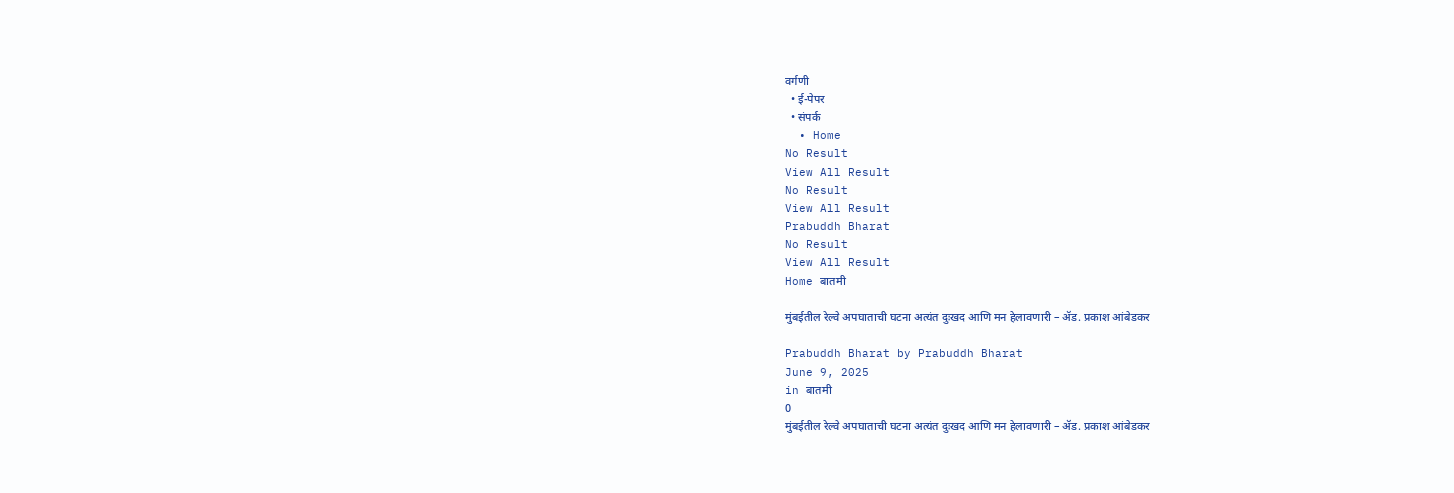वर्गणी
  • ई-पेपर
  • संपर्क
  • Home
No Result
View All Result
No Result
View All Result
Prabuddh Bharat
No Result
View All Result
Home बातमी

मुंबईतील रेल्वे अपघाताची घटना अत्यंत दुःखद आणि मन हेलावणारी – ॲड. प्रकाश आंबेडकर

Prabuddh Bharat by Prabuddh Bharat
June 9, 2025
in बातमी
0
मुंबईतील रेल्वे अपघाताची घटना अत्यंत दुःखद आणि मन हेलावणारी – ॲड. प्रकाश आंबेडकर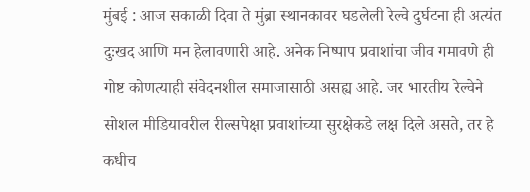मुंबई : आज सकाळी दिवा ते मुंब्रा स्थानकावर घडलेली रेल्वे दुर्घटना ही अत्यंत दुःखद आणि मन हेलावणारी आहे. अनेक निष्पाप प्रवाशांचा जीव गमावणे ही गोष्ट कोणत्याही संवेदनशील समाजासाठी असह्य आहे. जर भारतीय रेल्वेने सोशल मीडियावरील रील्सपेक्षा प्रवाशांच्या सुरक्षेकडे लक्ष दिले असते, तर हे कधीच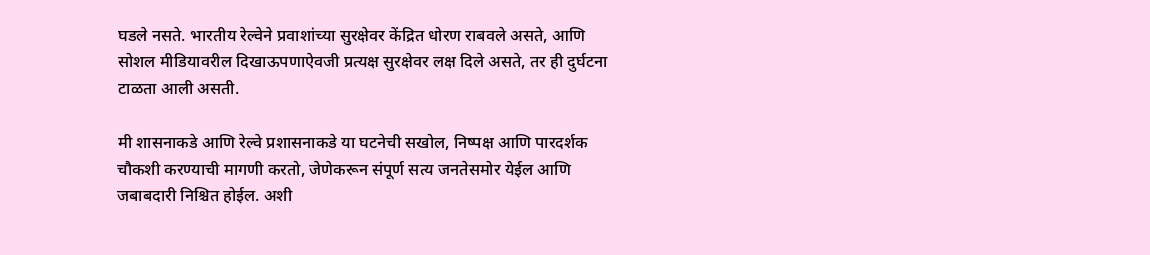घडले नसते. भारतीय रेल्वेने प्रवाशांच्या सुरक्षेवर केंद्रित धोरण राबवले असते, आणि सोशल मीडियावरील दिखाऊपणाऐवजी प्रत्यक्ष सुरक्षेवर लक्ष दिले असते, तर ही दुर्घटना टाळता आली असती.

मी शासनाकडे आणि रेल्वे प्रशासनाकडे या घटनेची सखोल, निष्पक्ष आणि पारदर्शक चौकशी करण्याची मागणी करतो, जेणेकरून संपूर्ण सत्य जनतेसमोर येईल आणि जबाबदारी निश्चित होईल. अशी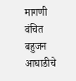मागणी वंचित बहुजन आघाडीचे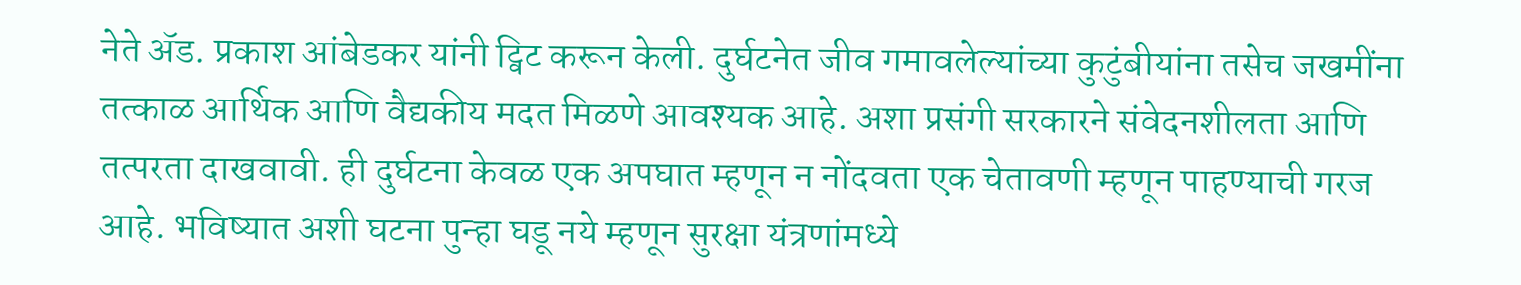नेते ॲड. प्रकाश आंबेडकर यांनी ट्विट करून केली. दुर्घटनेत जीव गमावलेल्यांच्या कुटुंबीयांना तसेच जखमींना तत्काळ आर्थिक आणि वैद्यकीय मदत मिळणे आवश्यक आहे. अशा प्रसंगी सरकारने संवेदनशीलता आणि तत्परता दाखवावी. ही दुर्घटना केवळ एक अपघात म्हणून न नोंदवता एक चेतावणी म्हणून पाहण्याची गरज आहे. भविष्यात अशी घटना पुन्हा घडू नये म्हणून सुरक्षा यंत्रणांमध्ये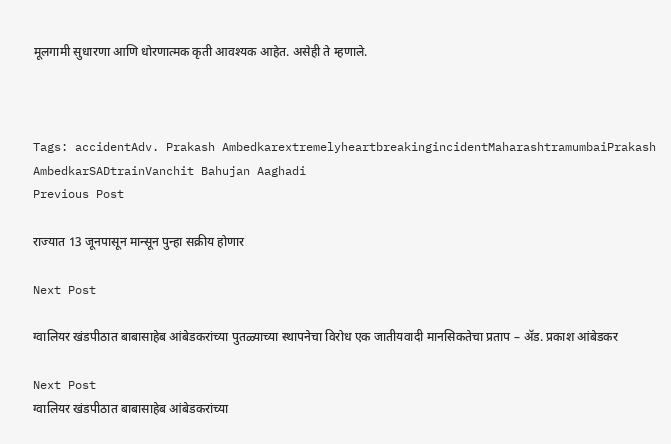मूलगामी सुधारणा आणि धोरणात्मक कृती आवश्यक आहेत. असेही ते म्हणाले.



Tags: accidentAdv. Prakash AmbedkarextremelyheartbreakingincidentMaharashtramumbaiPrakash AmbedkarSADtrainVanchit Bahujan Aaghadi
Previous Post

राज्यात 13 जूनपासून मान्सून पुन्हा सक्रीय होणार

Next Post

ग्वालियर खंडपीठात बाबासाहेब आंबेडकरांच्या पुतळ्याच्या स्थापनेचा विरोध एक जातीयवादी मानसिकतेचा प्रताप – ॲड. प्रकाश आंबेडकर

Next Post
ग्वालियर खंडपीठात बाबासाहेब आंबेडकरांच्या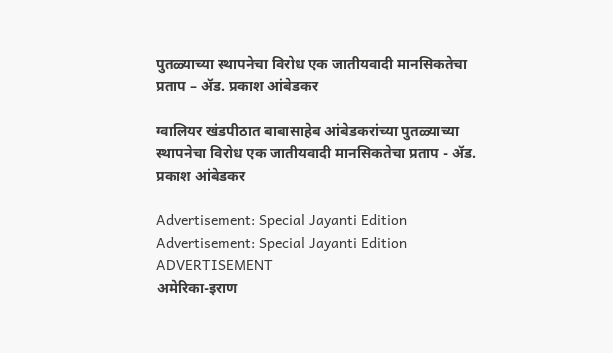पुतळ्याच्या स्थापनेचा विरोध एक जातीयवादी मानसिकतेचा प्रताप – ॲड. प्रकाश आंबेडकर

ग्वालियर खंडपीठात बाबासाहेब आंबेडकरांच्या पुतळ्याच्या स्थापनेचा विरोध एक जातीयवादी मानसिकतेचा प्रताप - ॲड. प्रकाश आंबेडकर

Advertisement: Special Jayanti Edition Advertisement: Special Jayanti Edition
ADVERTISEMENT
अमेरिका-इराण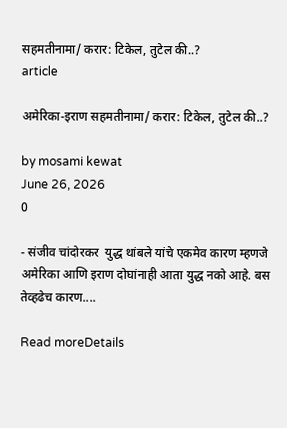सहमतीनामा/ करार: टिकेल, तुटेल की..?
article

अमेरिका-इराण सहमतीनामा/ करार: टिकेल, तुटेल की..?

by mosami kewat
June 26, 2026
0

- संजीव चांदोरकर  युद्ध थांबले यांचे एकमेव कारण म्हणजे अमेरिका आणि इराण दोघांनाही आता युद्ध नको आहे. बस तेव्हढेच कारण....

Read moreDetails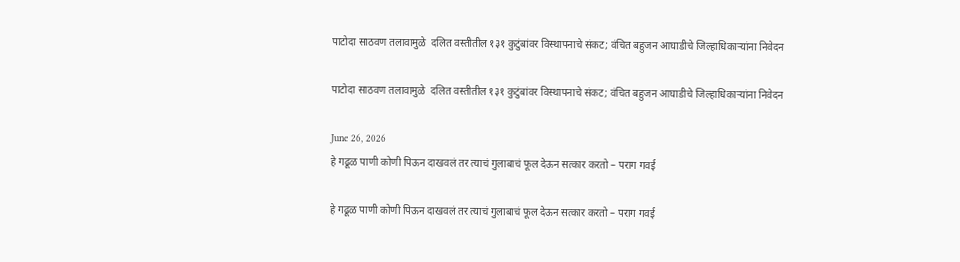पाटोदा साठवण तलावामुळे  दलित वस्तीतील १३१ कुटुंबांवर विस्थापनाचे संकट; वंचित बहुजन आघाडीचे जिल्हाधिकाऱ्यांना निवेदन

पाटोदा साठवण तलावामुळे  दलित वस्तीतील १३१ कुटुंबांवर विस्थापनाचे संकट; वंचित बहुजन आघाडीचे जिल्हाधिकाऱ्यांना निवेदन

June 26, 2026
हे गढूळ पाणी कोणी पिऊन दाखवलं तर त्याचं गुलाबाचं फूल देऊन सत्कार करतो – पराग गवई

हे गढूळ पाणी कोणी पिऊन दाखवलं तर त्याचं गुलाबाचं फूल देऊन सत्कार करतो – पराग गवई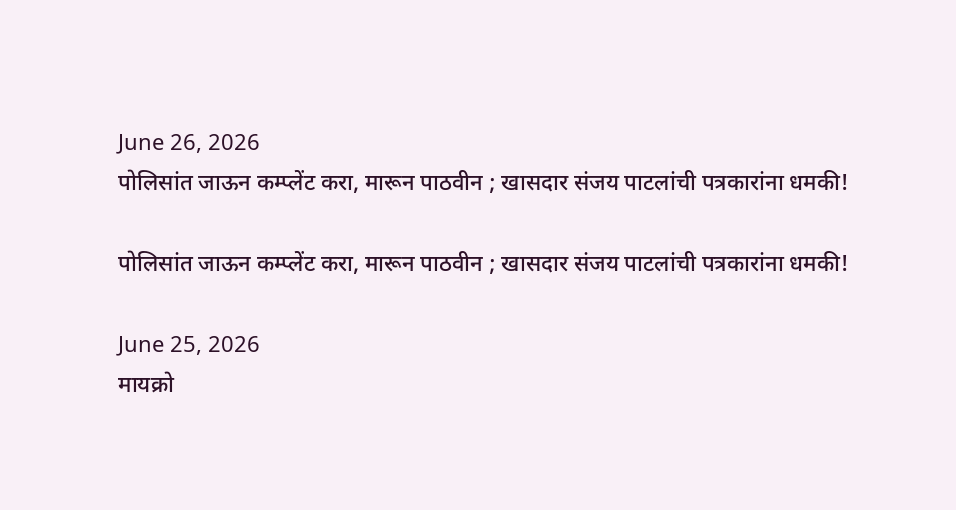June 26, 2026
पोलिसांत जाऊन कम्प्लेंट करा, मारून पाठवीन ; खासदार संजय पाटलांची पत्रकारांना धमकी!

पोलिसांत जाऊन कम्प्लेंट करा, मारून पाठवीन ; खासदार संजय पाटलांची पत्रकारांना धमकी!

June 25, 2026
मायक्रो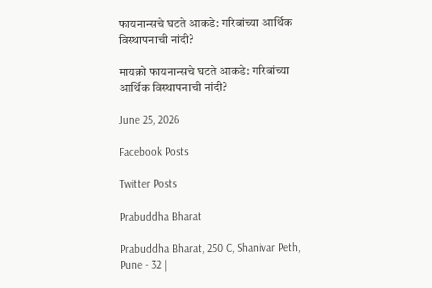फायनान्सचे घटते आकडे: गरिबांच्या आर्थिक विस्थापनाची नांदी?

मायक्रो फायनान्सचे घटते आकडे: गरिबांच्या आर्थिक विस्थापनाची नांदी?

June 25, 2026

Facebook Posts

Twitter Posts

Prabuddha Bharat

Prabuddha Bharat, 250 C, Shanivar Peth, Pune - 32 |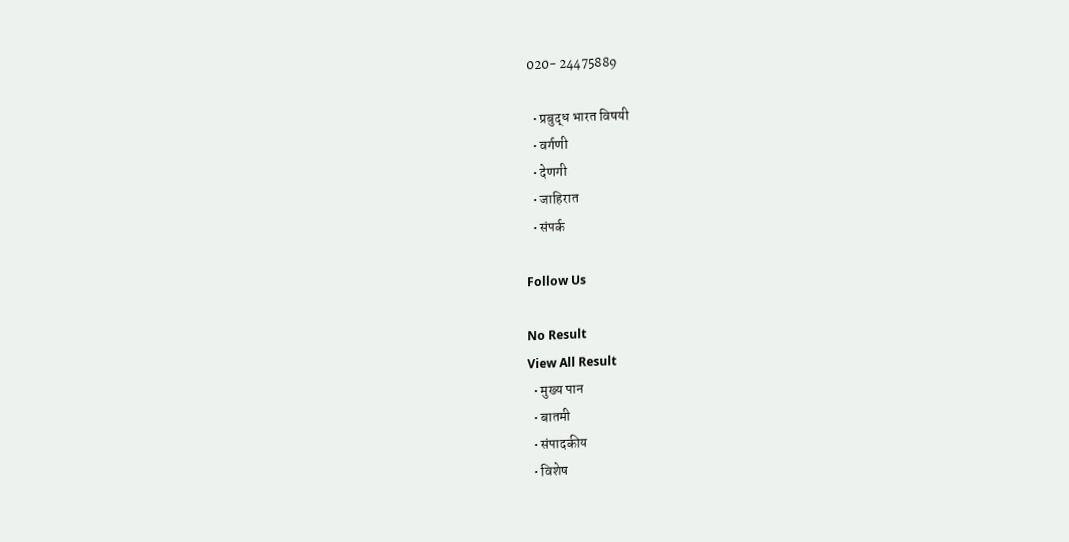020- 24475889

  • प्रबुद्ध भारत विषयी
  • वर्गणी
  • देणगी
  • जाहिरात
  • संपर्क

Follow Us

No Result
View All Result
  • मुख्य पान
  • बातमी
  • संपादकीय
  • विशेष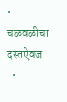• चळवळीचा दस्तऐवज
  •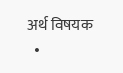अर्थ विषयक
  •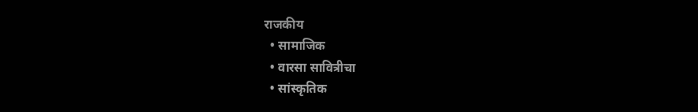राजकीय
  • सामाजिक
  • वारसा सावित्रीचा
  • सांस्कृतिक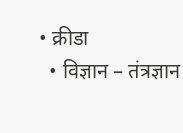• क्रीडा
  • विज्ञान – तंत्रज्ञान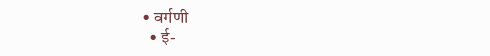• वर्गणी
  • ई-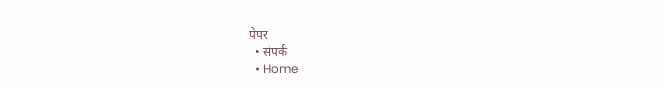पेपर
  • संपर्क
  • Home